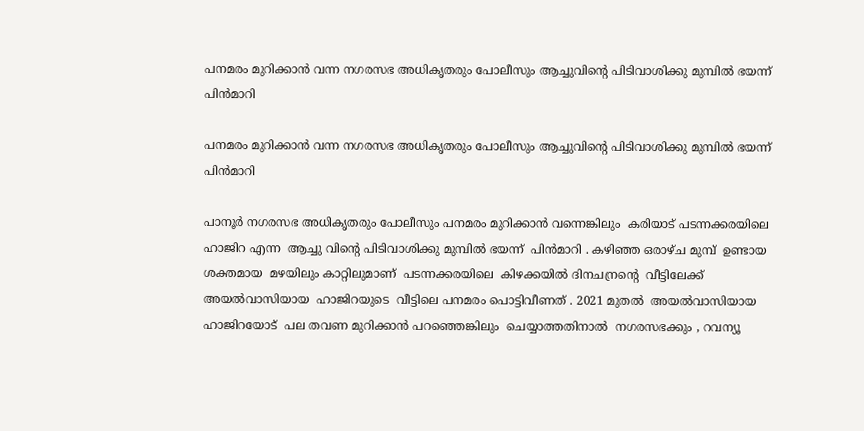പനമരം മുറിക്കാൻ വന്ന നഗരസഭ അധികൃതരും പോലീസും ആച്ചുവിൻ്റെ പിടിവാശിക്കു മുമ്പിൽ ഭയന്ന് പിൻമാറി

പനമരം മുറിക്കാൻ വന്ന നഗരസഭ അധികൃതരും പോലീസും ആച്ചുവിൻ്റെ പിടിവാശിക്കു മുമ്പിൽ ഭയന്ന്  പിൻമാറി

പാനൂർ നഗരസഭ അധികൃതരും പോലീസും പനമരം മുറിക്കാൻ വന്നെങ്കിലും  കരിയാട് പടന്നക്കരയിലെ  ഹാജിറ എന്ന  ആച്ചു വിൻ്റെ പിടിവാശിക്കു മുമ്പിൽ ഭയന്ന്  പിൻമാറി . കഴിഞ്ഞ ഒരാഴ്ച മുമ്പ്  ഉണ്ടായ  ശക്തമായ  മഴയിലും കാറ്റിലുമാണ്  പടന്നക്കരയിലെ  കിഴക്കയിൽ ദിനചന്രൻ്റെ  വീട്ടിലേക്ക്  അയൽവാസിയായ  ഹാജിറയുടെ  വീട്ടിലെ പനമരം പൊട്ടിവീണത് . 2021 മുതൽ  അയൽവാസിയായ  ഹാജിറയോട്  പല തവണ മുറിക്കാൻ പറഞ്ഞെങ്കിലും  ചെയ്യാത്തതിനാൽ  നഗരസഭക്കും , റവന്യൂ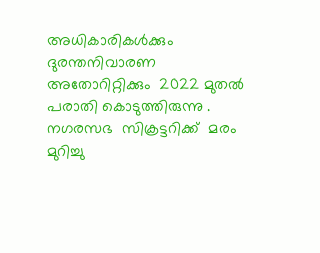അധികാരികൾക്കും  ദുരന്തനിവാരണ  അതോറിറ്റിക്കും  2022 മുതൽ പരാതി കൊടുത്തിരുന്നു . നഗരസഭ  സിക്രട്ടറിക്ക്  മരം മുറിച്ചു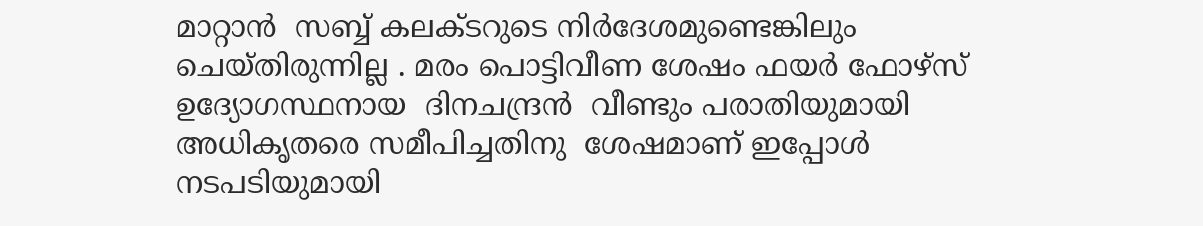മാറ്റാൻ  സബ്ബ് കലക്ടറുടെ നിർദേശമുണ്ടെങ്കിലും  ചെയ്തിരുന്നില്ല . മരം പൊട്ടിവീണ ശേഷം ഫയർ ഫോഴ്‌സ് ഉദ്യോഗസ്ഥനായ  ദിനചന്ദ്രൻ  വീണ്ടും പരാതിയുമായി  അധികൃതരെ സമീപിച്ചതിനു  ശേഷമാണ് ഇപ്പോൾ നടപടിയുമായി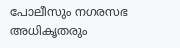പോലീസും നഗരസഭ അധികൃതരും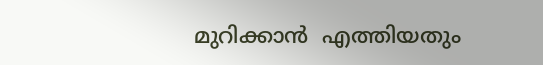മുറിക്കാൻ  എത്തിയതും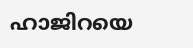ഹാജിറയെ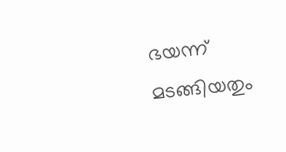ഭയന്ന് മടങ്ങിയതും